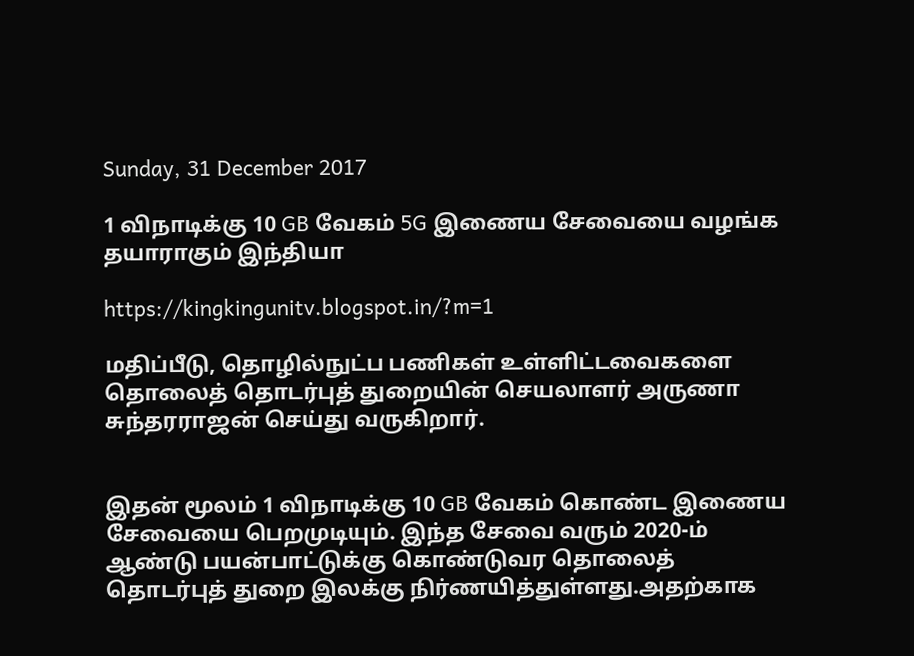Sunday, 31 December 2017

1 விநாடிக்கு 10 GB வேகம் 5G இணைய சேவையை வழங்க தயாராகும் இந்தியா

https://kingkingunitv.blogspot.in/?m=1

மதிப்பீடு, தொழில்நுட்ப பணிகள் உள்ளிட்டவைகளை தொலைத் தொடர்புத் துறையின் செயலாளர் அருணா சுந்தரராஜன் செய்து வருகிறார்.


இதன் மூலம் 1 விநாடிக்கு 10 GB வேகம் கொண்ட இணைய சேவையை பெறமுடியும். இந்த சேவை வரும் 2020-ம் ஆண்டு பயன்பாட்டுக்கு கொண்டுவர தொலைத் தொடர்புத் துறை இலக்கு நிர்ணயித்துள்ளது.அதற்காக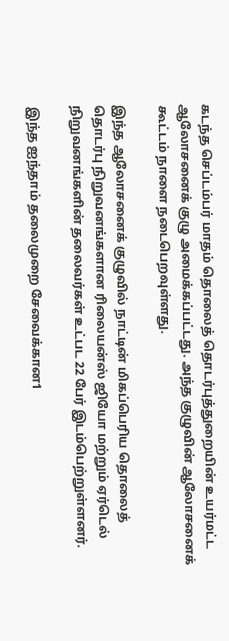கடந்த செப்டம்பர் மாதம் தொலைத் தொடர்புத்துறையின் உயர்மட்ட ஆலோசனைக் குழு அமைக்கப்பட்டது. அந்த குழுவின் ஆலோசனைக் கூட்டம் நாளை நடைபெறவுள்ளது.

இந்த ஆலோசனைக் குழுவில் நாட்டின் மிகப்பெரிய தொலைத் தொடர்பு நிறுவனங்களான ரிலையன்ஸ் ஜியோ மற்றும் ஏர்டெல் நிறுவனங்களின் தலைவர்கள் உட்பட 22 பேர் இடம்பெற்றுள்ளனர்.

இந்த ஐந்தாம் தலைமுறை சேவைக்கான1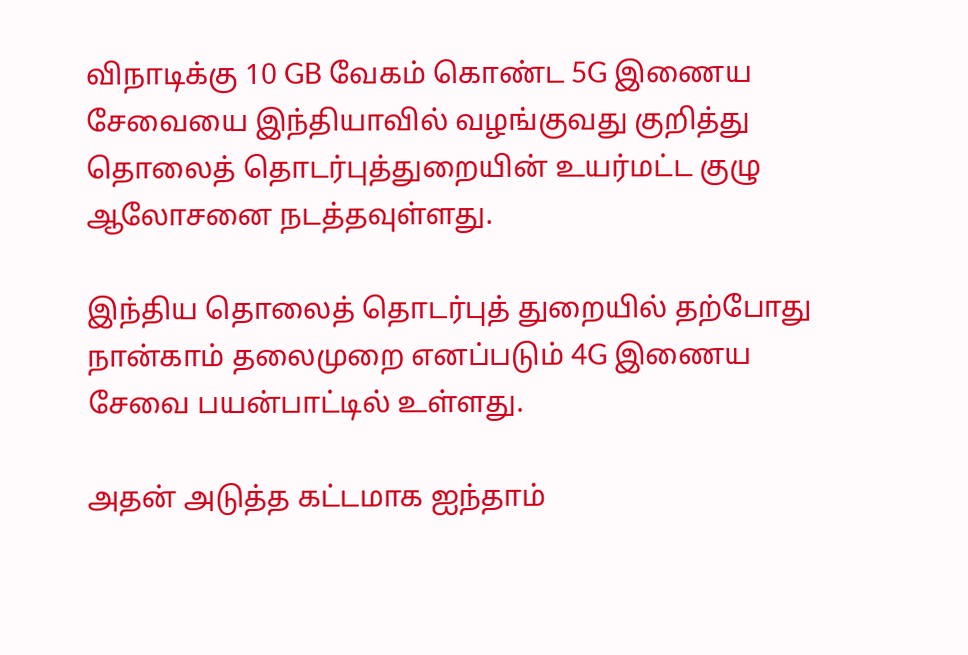விநாடிக்கு 10 GB வேகம் கொண்ட 5G இணைய சேவையை இந்தியாவில் வழங்குவது குறித்து தொலைத் தொடர்புத்துறையின் உயர்மட்ட குழு ஆலோசனை நடத்தவுள்ளது.

இந்திய தொலைத் தொடர்புத் துறையில் தற்போது நான்காம் தலைமுறை எனப்படும் 4G இணைய சேவை பயன்பாட்டில் உள்ளது.

அதன் அடுத்த கட்டமாக ஐந்தாம்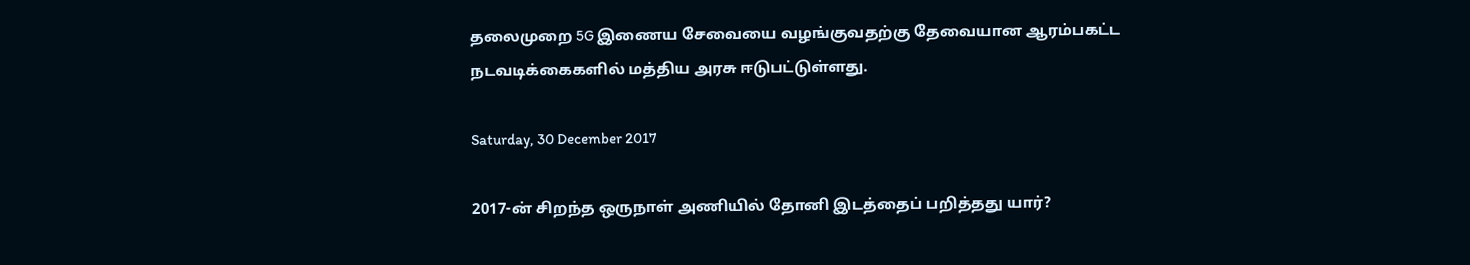தலைமுறை 5G இணைய சேவையை வழங்குவதற்கு தேவையான ஆரம்பகட்ட நடவடிக்கைகளில் மத்திய அரசு ஈடுபட்டுள்ளது.

Saturday, 30 December 2017

2017-ன் சிறந்த ஒருநாள் அணியில் தோனி இடத்தைப் பறித்தது யார்?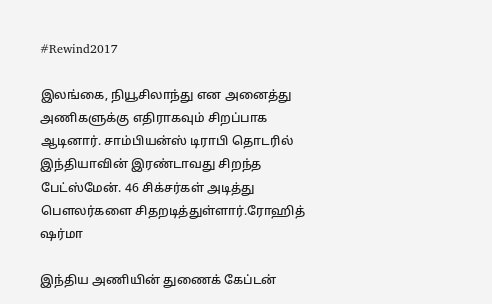#Rewind2017

இலங்கை, நியூசிலாந்து என அனைத்து அணிகளுக்கு எதிராகவும் சிறப்பாக ஆடினார். சாம்பியன்ஸ் டிராபி தொடரில் இந்தியாவின் இரண்டாவது சிறந்த பேட்ஸ்மேன். 46 சிக்சர்கள் அடித்து பௌலர்களை சிதறடித்துள்ளார்.ரோஹித் ஷர்மா

இந்திய அணியின் துணைக் கேப்டன்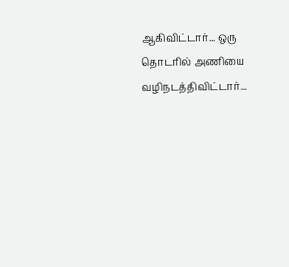ஆகிவிட்டார்... ஒரு தொடரில் அணியை வழிநடத்திவிட்டார்...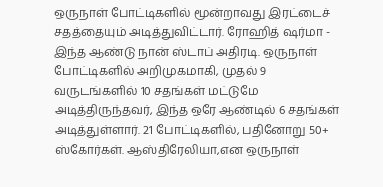ஒருநாள் போட்டிகளில் மூன்றாவது இரட்டைச் சதத்தையும் அடித்துவிட்டார். ரோஹித் ஷர்மா - இந்த ஆண்டு நான் ஸ்டாப் அதிரடி. ஒருநாள் போட்டிகளில் அறிமுகமாகி, முதல் 9 வருடங்களில் 10 சதங்கள் மட்டுமே அடித்திருந்தவர், இந்த ஒரே ஆண்டில் 6 சதங்கள் அடித்துள்ளார். 21 போட்டிகளில், பதினோறு 50+ ஸ்கோர்கள். ஆஸ்திரேலியா,என ஒருநாள்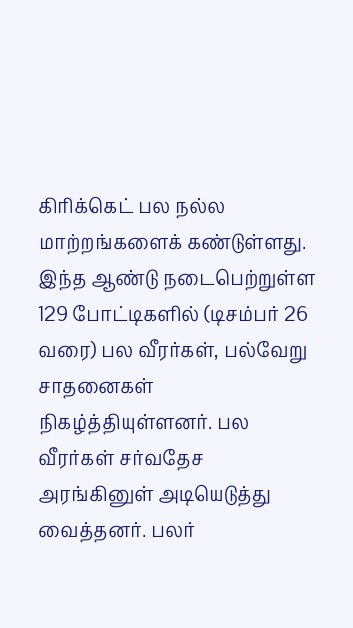கிரிக்கெட் பல நல்ல மாற்றங்களைக் கண்டுள்ளது. இந்த ஆண்டு நடைபெற்றுள்ள 129 போட்டிகளில் (டிசம்பர் 26 வரை) பல வீரர்கள், பல்வேறு சாதனைகள் நிகழ்த்தியுள்ளனர். பல வீரர்கள் சர்வதேச அரங்கினுள் அடியெடுத்து வைத்தனர். பலர்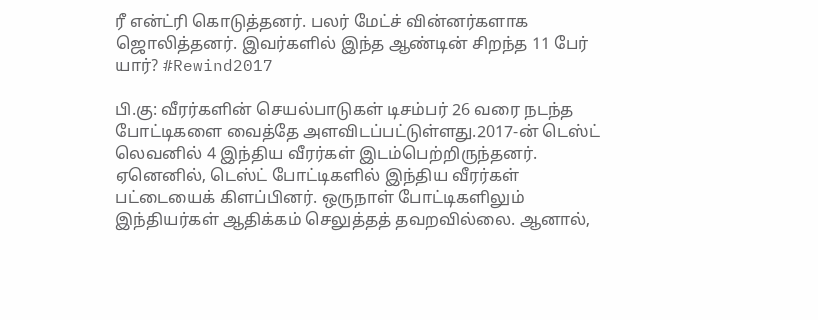ரீ என்ட்ரி கொடுத்தனர். பலர் மேட்ச் வின்னர்களாக ஜொலித்தனர். இவர்களில் இந்த ஆண்டின் சிறந்த 11 பேர் யார்? #Rewind2017

பி.கு: வீரர்களின் செயல்பாடுகள் டிசம்பர் 26 வரை நடந்த போட்டிகளை வைத்தே அளவிடப்பட்டுள்ளது.2017-ன் டெஸ்ட் லெவனில் 4 இந்திய வீரர்கள் இடம்பெற்றிருந்தனர். ஏனெனில், டெஸ்ட் போட்டிகளில் இந்திய வீரர்கள் பட்டையைக் கிளப்பினர். ஒருநாள் போட்டிகளிலும் இந்தியர்கள் ஆதிக்கம் செலுத்தத் தவறவில்லை. ஆனால்,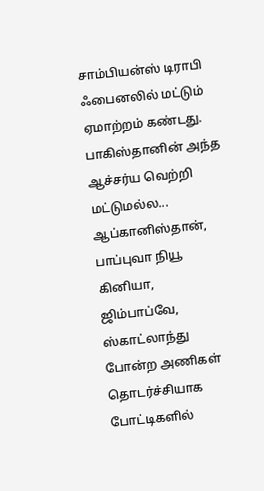சாம்பியன்ஸ் டிராபி ஃபைனலில் மட்டும் ஏமாற்றம் கண்டது. பாகிஸ்தானின் அந்த ஆச்சர்ய வெற்றி மட்டுமல்ல... ஆப்கானிஸ்தான், பாப்புவா நியூ கினியா, ஜிம்பாப்வே, ஸ்காட்லாந்து போன்ற அணிகள் தொடர்ச்சியாக போட்டிகளில்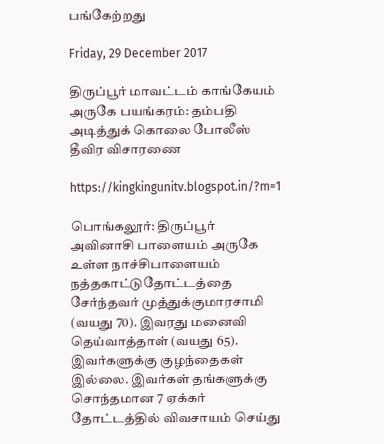பங்கேற்றது

Friday, 29 December 2017

திருப்பூர் மாவட்டம் காங்கேயம் அருகே பயங்கரம்: தம்பதி அடித்துக் கொலை போலீஸ் தீவிர விசாரணை

https://kingkingunitv.blogspot.in/?m=1

பொங்கலூர்: திருப்பூர் அவினாசி பாளையம் அருகே உள்ள நாச்சிபாளையம் நத்தகாட்டுதோட்டத்தை சேர்ந்தவர் முத்துக்குமாரசாமி (வயது 70). இவரது மனைவி தெய்வாத்தாள் (வயது 65). இவர்களுக்கு குழந்தைகள் இல்லை. இவர்கள் தங்களுக்கு சொந்தமான 7 ஏக்கர் தோட்டத்தில் விவசாயம் செய்து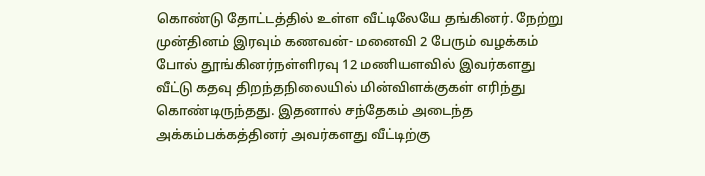கொண்டு தோட்டத்தில் உள்ள வீட்டிலேயே தங்கினர். நேற்று முன்தினம் இரவும் கணவன்- மனைவி 2 பேரும் வழக்கம் போல் தூங்கினர்நள்ளிரவு 12 மணியளவில் இவர்களது வீட்டு கதவு திறந்தநிலையில் மின்விளக்குகள் எரிந்து கொண்டிருந்தது. இதனால் சந்தேகம் அடைந்த அக்கம்பக்கத்தினர் அவர்களது வீட்டிற்கு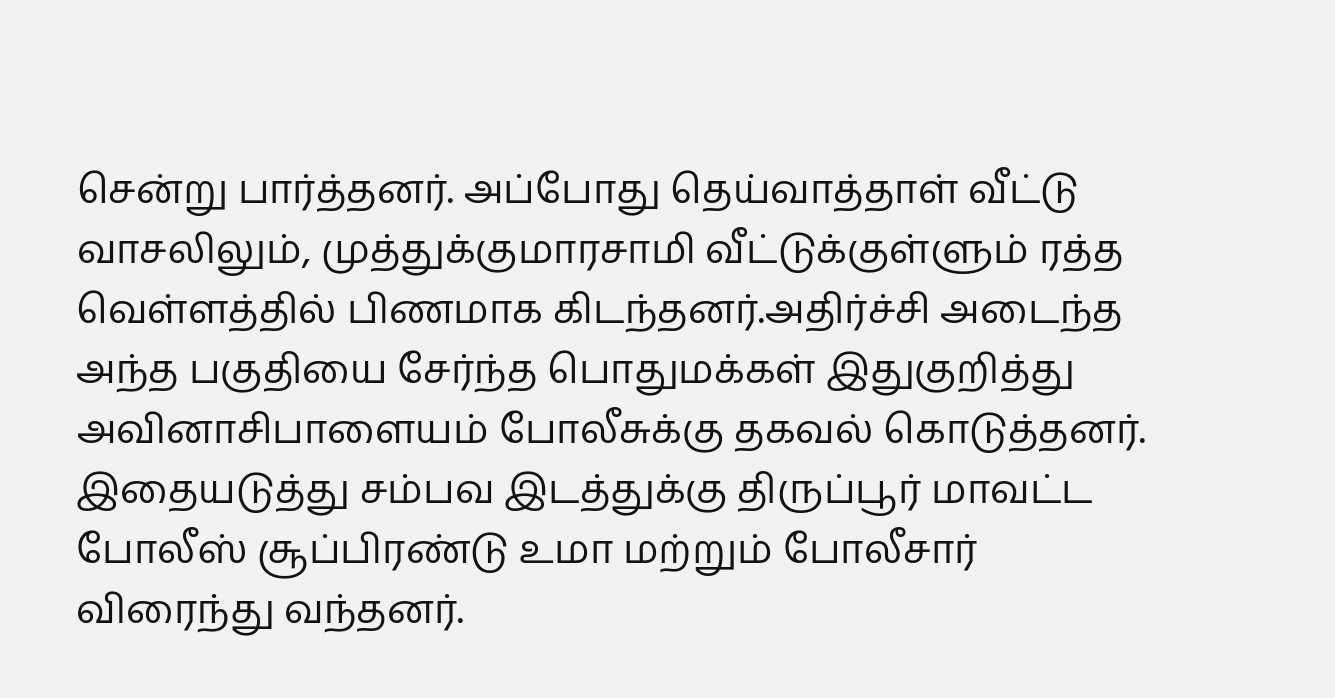சென்று பார்த்தனர். அப்போது தெய்வாத்தாள் வீட்டு வாசலிலும், முத்துக்குமாரசாமி வீட்டுக்குள்ளும் ரத்த வெள்ளத்தில் பிணமாக கிடந்தனர்.அதிர்ச்சி அடைந்த அந்த பகுதியை சேர்ந்த பொதுமக்கள் இதுகுறித்து அவினாசிபாளையம் போலீசுக்கு தகவல் கொடுத்தனர். இதையடுத்து சம்பவ இடத்துக்கு திருப்பூர் மாவட்ட போலீஸ் சூப்பிரண்டு உமா மற்றும் போலீசார் விரைந்து வந்தனர்.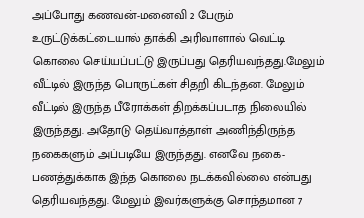அப்போது கணவன்-மனைவி 2 பேரும் உருட்டுக்கட்டையால் தாக்கி அரிவாளால் வெட்டி கொலை செய்யப்பட்டு இருப்பது தெரியவந்தது.மேலும் வீட்டில் இருந்த பொருட்கள் சிதறி கிடந்தன. மேலும் வீட்டில் இருந்த பீரோக்கள் திறக்கப்படாத நிலையில் இருந்தது. அதோடு தெய்வாத்தாள் அணிந்திருந்த நகைகளும் அப்படியே இருந்தது. எனவே நகை-பணத்துக்காக இந்த கொலை நடக்கவில்லை என்பது தெரியவந்தது. மேலும் இவர்களுக்கு சொந்தமான 7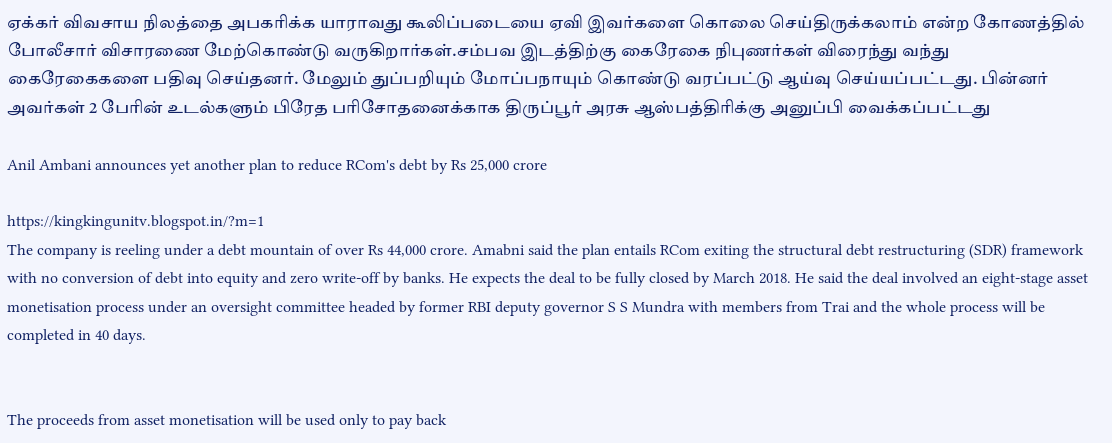ஏக்கர் விவசாய நிலத்தை அபகரிக்க யாராவது கூலிப்படையை ஏவி இவர்களை கொலை செய்திருக்கலாம் என்ற கோணத்தில் போலீசார் விசாரணை மேற்கொண்டு வருகிறார்கள்.சம்பவ இடத்திற்கு கைரேகை நிபுணர்கள் விரைந்து வந்து கைரேகைகளை பதிவு செய்தனர். மேலும் துப்பறியும் மோப்பநாயும் கொண்டு வரப்பட்டு ஆய்வு செய்யப்பட்டது. பின்னர் அவர்கள் 2 பேரின் உடல்களும் பிரேத பரிசோதனைக்காக திருப்பூர் அரசு ஆஸ்பத்திரிக்கு அனுப்பி வைக்கப்பட்டது

Anil Ambani announces yet another plan to reduce RCom's debt by Rs 25,000 crore

https://kingkingunitv.blogspot.in/?m=1
The company is reeling under a debt mountain of over Rs 44,000 crore. Amabni said the plan entails RCom exiting the structural debt restructuring (SDR) framework with no conversion of debt into equity and zero write-off by banks. He expects the deal to be fully closed by March 2018. He said the deal involved an eight-stage asset monetisation process under an oversight committee headed by former RBI deputy governor S S Mundra with members from Trai and the whole process will be completed in 40 days.


The proceeds from asset monetisation will be used only to pay back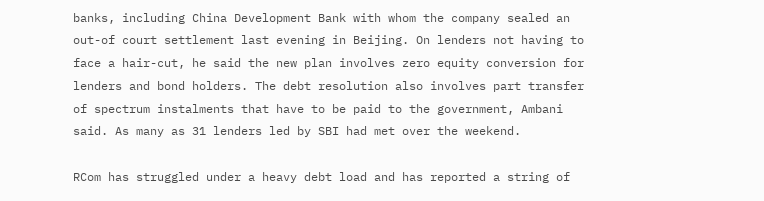banks, including China Development Bank with whom the company sealed an out-of court settlement last evening in Beijing. On lenders not having to face a hair-cut, he said the new plan involves zero equity conversion for lenders and bond holders. The debt resolution also involves part transfer of spectrum instalments that have to be paid to the government, Ambani said. As many as 31 lenders led by SBI had met over the weekend.

RCom has struggled under a heavy debt load and has reported a string of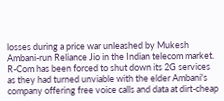losses during a price war unleashed by Mukesh Ambani-run Reliance Jio in the Indian telecom market. R-Com has been forced to shut down its 2G services as they had turned unviable with the elder Ambani's company offering free voice calls and data at dirt-cheap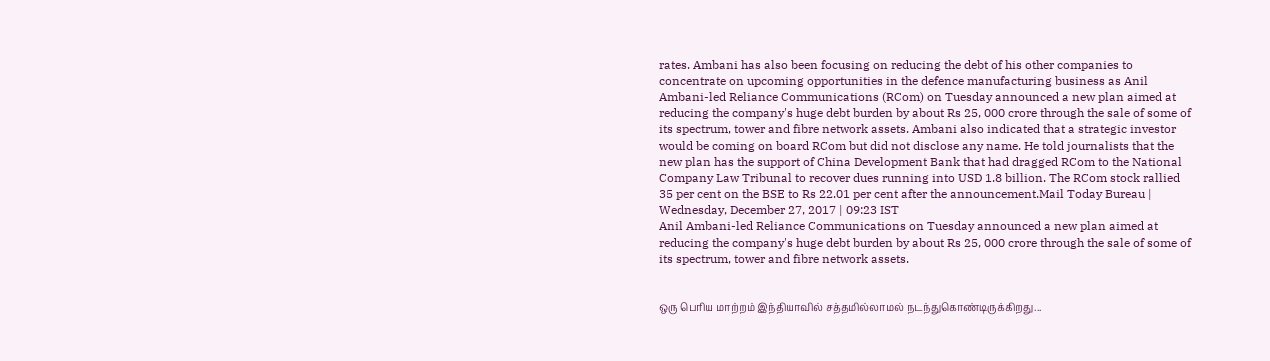rates. Ambani has also been focusing on reducing the debt of his other companies to concentrate on upcoming opportunities in the defence manufacturing business as Anil Ambani-led Reliance Communications (RCom) on Tuesday announced a new plan aimed at reducing the company's huge debt burden by about Rs 25, 000 crore through the sale of some of its spectrum, tower and fibre network assets. Ambani also indicated that a strategic investor would be coming on board RCom but did not disclose any name. He told journalists that the new plan has the support of China Development Bank that had dragged RCom to the National Company Law Tribunal to recover dues running into USD 1.8 billion. The RCom stock rallied 35 per cent on the BSE to Rs 22.01 per cent after the announcement.Mail Today Bureau | Wednesday, December 27, 2017 | 09:23 IST
Anil Ambani-led Reliance Communications on Tuesday announced a new plan aimed at reducing the company's huge debt burden by about Rs 25, 000 crore through the sale of some of its spectrum, tower and fibre network assets.


ஒரு பெரிய மாற்றம் இந்தியாவில் சத்தமில்லாமல் நடந்துகொண்டிருக்கிறது...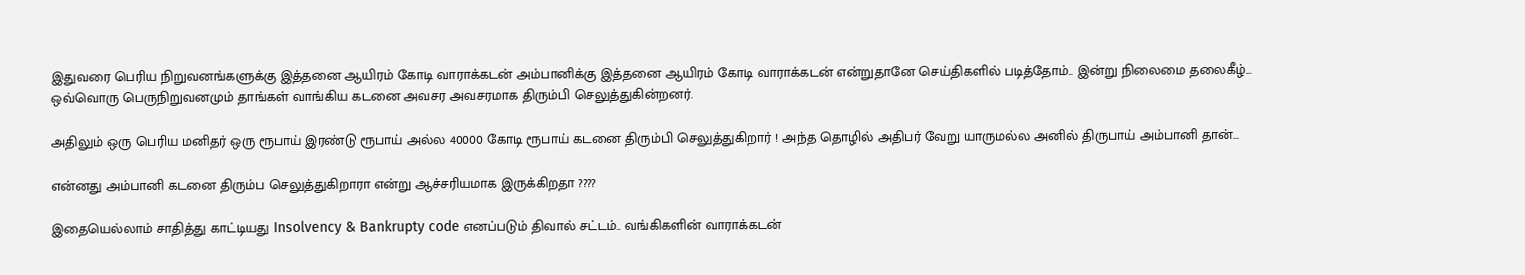இதுவரை பெரிய நிறுவனங்களுக்கு இத்தனை ஆயிரம் கோடி வாராக்கடன் அம்பானிக்கு இத்தனை ஆயிரம் கோடி வாராக்கடன் என்றுதானே செய்திகளில் படித்தோம்.. இன்று நிலைமை தலைகீழ்... ஒவ்வொரு பெருநிறுவனமும் தாங்கள் வாங்கிய கடனை அவசர அவசரமாக திரும்பி செலுத்துகின்றனர்.

அதிலும் ஒரு பெரிய மனிதர் ஒரு ரூபாய் இரண்டு ரூபாய் அல்ல 40000 கோடி ரூபாய் கடனை திரும்பி செலுத்துகிறார் ! அந்த தொழில் அதிபர் வேறு யாருமல்ல அனில் திருபாய் அம்பானி தான்...

என்னது அம்பானி கடனை திரும்ப செலுத்துகிறாரா என்று ஆச்சரியமாக இருக்கிறதா ????

இதையெல்லாம் சாதித்து காட்டியது Insolvency & Bankrupty code எனப்படும் திவால் சட்டம்.. வங்கிகளின் வாராக்கடன்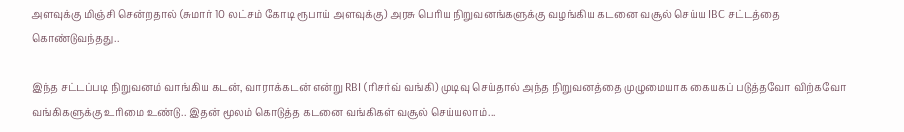அளவுக்கு மிஞ்சி சென்றதால் (சுமார் 10 லட்சம் கோடி ரூபாய் அளவுக்கு) அரசு பெரிய நிறுவனங்களுக்கு வழங்கிய கடனை வசூல் செய்ய IBC சட்டத்தை கொண்டுவந்தது..

இந்த சட்டப்படி நிறுவனம் வாங்கிய கடன், வாராக்கடன் என்று RBI (ரிசர்வ் வங்கி) முடிவு செய்தால் அந்த நிறுவனத்தை முழுமையாக கையகப் படுத்தவோ விற்கவோ வங்கிகளுக்கு உரிமை உண்டு.. இதன் மூலம் கொடுத்த கடனை வங்கிகள் வசூல் செய்யலாம்...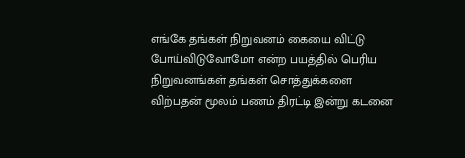எங்கே தங்கள் நிறுவனம் கையை விட்டு போய்விடுவோமோ என்ற பயத்தில் பெரிய நிறுவனங்கள் தங்கள் சொத்துக்களை விற்பதன் மூலம் பணம் திரட்டி இன்று கடனை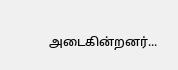அடைகின்றனர்...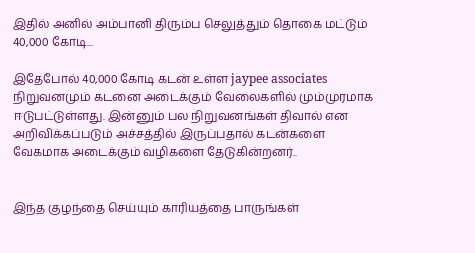இதில் அனில் அம்பானி திரும்ப செலுத்தும் தொகை மட்டும் 40,000 கோடி...

இதேபோல் 40,000 கோடி கடன் உள்ள jaypee associates நிறுவனமும் கடனை அடைக்கும் வேலைகளில் மும்முரமாக ஈடுபட்டுள்ளது. இன்னும் பல நிறுவனங்கள் திவால் என அறிவிக்கப்படும் அச்சத்தில் இருப்பதால் கடன்களை வேகமாக அடைக்கும் வழிகளை தேடுகின்றனர்..


இந்த குழந்தை செய்யும் காரியத்தை பாருங்கள்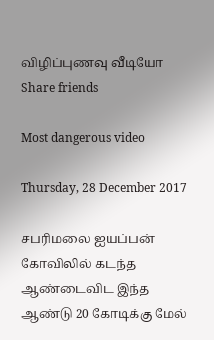விழிப்புணவு வீடியோ Share friends

Most dangerous video

Thursday, 28 December 2017

சபரிமலை ஐயப்பன் கோவிலில் கடந்த ஆண்டைவிட இந்த ஆண்டு 20 கோடிக்கு மேல்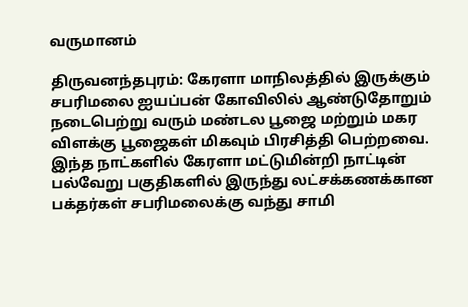வருமானம்

திருவனந்தபுரம்: கேரளா மாநிலத்தில் இருக்கும் சபரிமலை ஐயப்பன் கோவிலில் ஆண்டுதோறும் நடைபெற்று வரும் மண்டல பூஜை மற்றும் மகர விளக்கு பூஜைகள் மிகவும் பிரசித்தி பெற்றவை. இந்த நாட்களில் கேரளா மட்டுமின்றி நாட்டின் பல்வேறு பகுதிகளில் இருந்து லட்சக்கணக்கான பக்தர்கள் சபரிமலைக்கு வந்து சாமி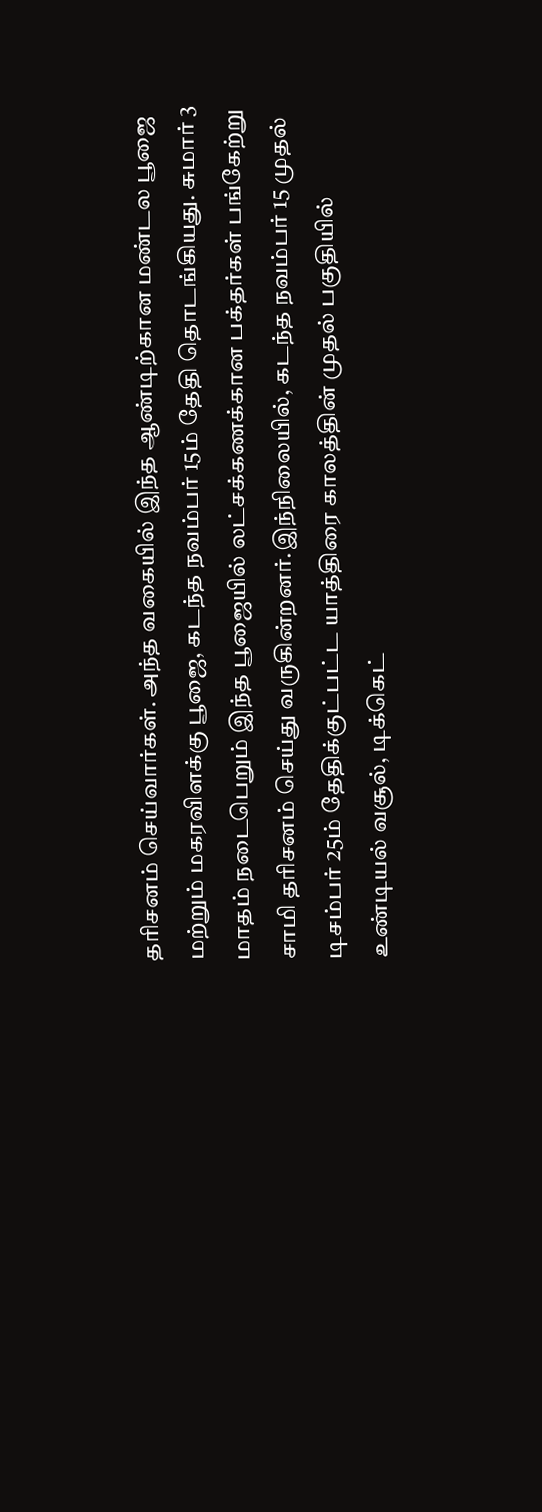தரிசனம் செய்வார்கள். அந்த வகையில் இந்த ஆண்டிற்கான மண்டல பூஜை மற்றும் மகரவிளக்கு பூஜை, கடந்த நவம்பர் 15ம் தேதி தொடங்கியது. சுமார் 3 மாதம் நடைபெறும் இந்த பூஜையில் லட்சக்கணக்கான பக்தர்கள் பங்கேற்று சாமி தரிசனம் செய்து வருகின்றனர்.இந்நிலையில், கடந்த நவம்பர் 15 முதல் டிசம்பர் 25ம் தேதிக்குட்பட்ட யாத்திரை காலத்தின் முதல் பகுதியில் உண்டியல் வசூல், டிக்கெட்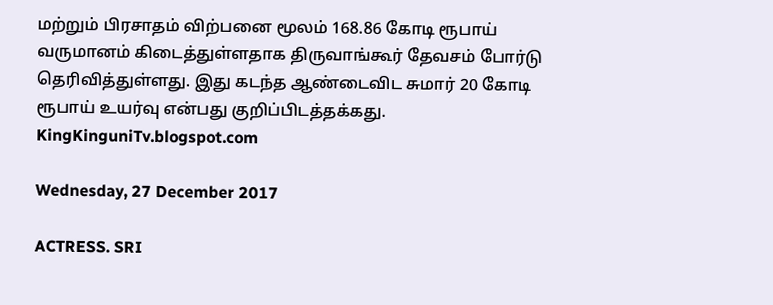மற்றும் பிரசாதம் விற்பனை மூலம் 168.86 கோடி ரூபாய் வருமானம் கிடைத்துள்ளதாக திருவாங்கூர் தேவசம் போர்டு தெரிவித்துள்ளது. இது கடந்த ஆண்டைவிட சுமார் 20 கோடி ரூபாய் உயர்வு என்பது குறிப்பிடத்தக்கது.
KingKinguniTv.blogspot.com

Wednesday, 27 December 2017

ACTRESS. SRI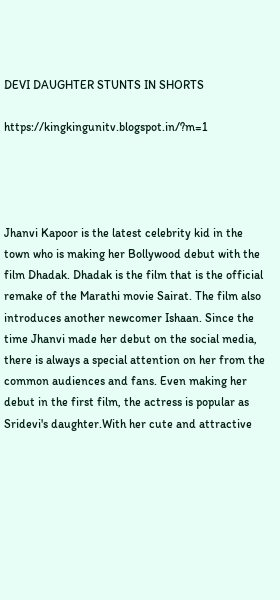DEVI DAUGHTER STUNTS IN SHORTS

https://kingkingunitv.blogspot.in/?m=1




Jhanvi Kapoor is the latest celebrity kid in the town who is making her Bollywood debut with the film Dhadak. Dhadak is the film that is the official remake of the Marathi movie Sairat. The film also introduces another newcomer Ishaan. Since the time Jhanvi made her debut on the social media, there is always a special attention on her from the common audiences and fans. Even making her debut in the first film, the actress is popular as Sridevi's daughter.With her cute and attractive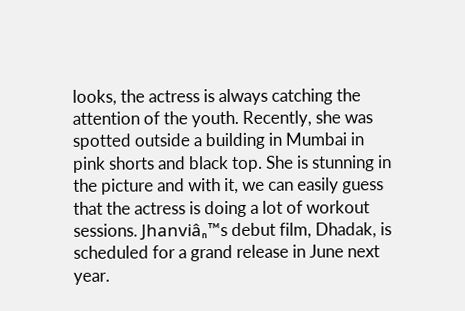looks, the actress is always catching the attention of the youth. Recently, she was spotted outside a building in Mumbai in pink shorts and black top. She is stunning in the picture and with it, we can easily guess that the actress is doing a lot of workout sessions. Jhanviâ₏™s debut film, Dhadak, is scheduled for a grand release in June next year.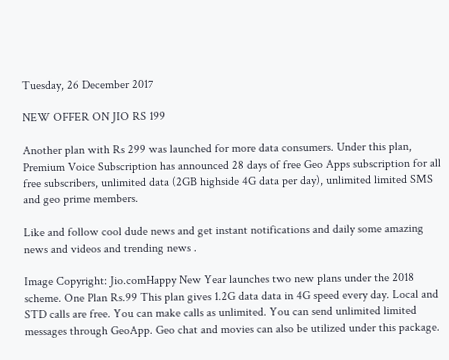Tuesday, 26 December 2017

NEW OFFER ON JIO RS 199

Another plan with Rs 299 was launched for more data consumers. Under this plan, Premium Voice Subscription has announced 28 days of free Geo Apps subscription for all free subscribers, unlimited data (2GB highside 4G data per day), unlimited limited SMS and geo prime members.

Like and follow cool dude news and get instant notifications and daily some amazing news and videos and trending news .

Image Copyright: Jio.comHappy New Year launches two new plans under the 2018 scheme. One Plan Rs.99 This plan gives 1.2G data data in 4G speed every day. Local and STD calls are free. You can make calls as unlimited. You can send unlimited limited messages through GeoApp. Geo chat and movies can also be utilized under this package.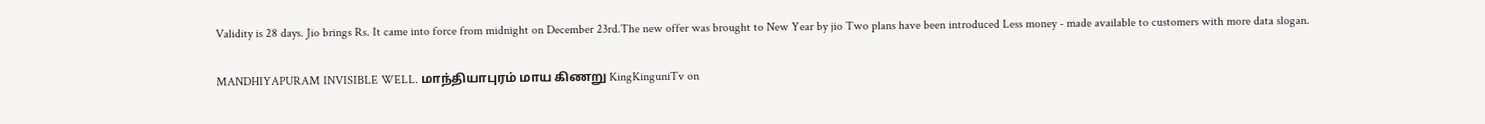Validity is 28 days. Jio brings Rs. It came into force from midnight on December 23rd.The new offer was brought to New Year by jio Two plans have been introduced Less money - made available to customers with more data slogan.

MANDHIYAPURAM INVISIBLE WELL. மாந்தியாபுரம் மாய கிணறு KingKinguniTv on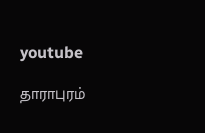youtube

தாராபுரம்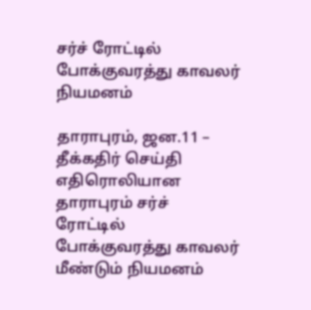சர்ச் ரோட்டில் போக்குவரத்து காவலர் நியமனம்

தாராபுரம், ஜன.11 – தீக்கதிர் செய்தி எதிரொலியான தாராபுரம் சர்ச் ரோட்டில் போக்குவரத்து காவலர் மீண்டும் நியமனம்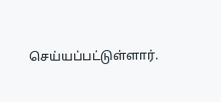செய்யப்பட்டுள்ளார்.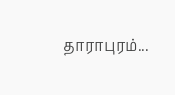தாராபுரம்...